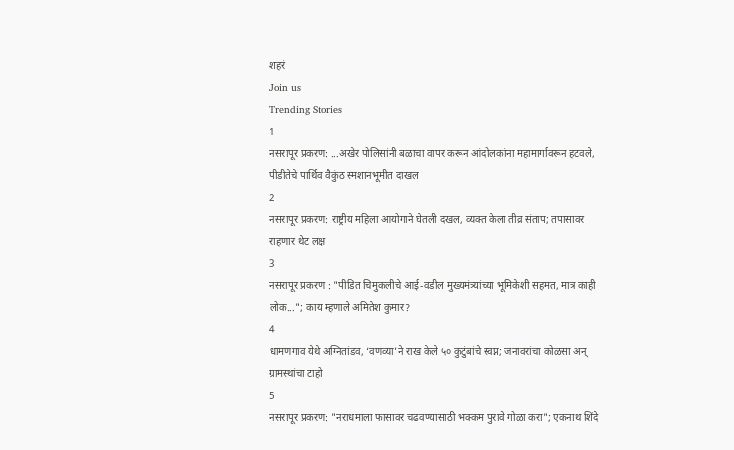शहरं
Join us
Trending Stories
1
नसरापूर प्रकरण: ...अखेर पोलिसांनी बळाचा वापर करून आंदोलकांना महामार्गावरून हटवले, पीडीतेचे पार्थिव वैकुंठ स्मशानभूमीत दाखल
2
नसरापूर प्रकरण: राष्ट्रीय महिला आयोगाने घेतली दखल, व्यक्त केला तीव्र संताप; तपासावर राहणार थेट लक्ष
3
नसरापूर प्रकरण : "पीडित चिमुकलीचे आई-वडील मुख्यमंत्र्यांच्या भूमिकेशी सहमत, मात्र काही लोक..."; काय म्हणाले अमितेश कुमार?
4
धामणगाव येथे अग्नितांडव, ‘वणव्या’ने राख केले ५० कुटुंबांचे स्वप्न; जनावरांचा कोळसा अन् ग्रामस्थांचा टाहो
5
नसरापूर प्रकरण: "नराधमाला फासावर चढवण्यासाठी भक्कम पुरावे गोळा करा"; एकनाथ शिंदे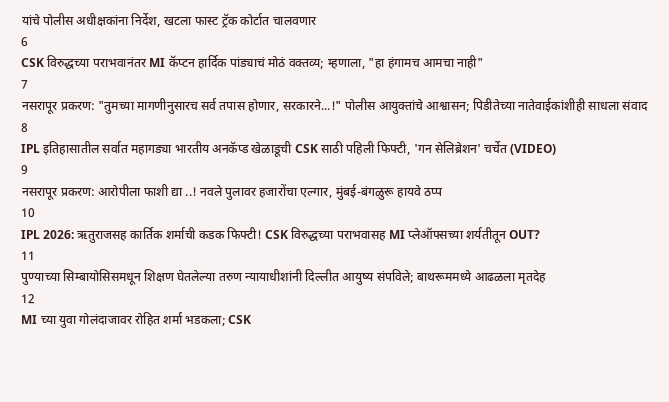यांचे पोलीस अधीक्षकांना निर्देश, खटला फास्ट ट्रॅक कोर्टात चालवणार
6
CSK विरुद्धच्या पराभवानंतर MI कॅप्टन हार्दिक पांड्याचं मोठं वक्तव्य; म्हणाला, "हा हंगामच आमचा नाही"
7
नसरापूर प्रकरण: "तुमच्या मागणीनुसारच सर्व तपास होणार, सरकारने...!" पोलीस आयुक्तांचे आश्वासन; पिडीतेच्या नातेवाईकांशीही साधला संवाद
8
IPL इतिहासातील सर्वात महागड्या भारतीय अनकॅप्ड खेळाडूची CSK साठी पहिली फिफ्टी, 'गन सेलिब्रेशन' चर्चेत (VIDEO)
9
नसरापूर प्रकरण: आरोपीला फाशी द्या ..! नवले पुलावर हजारोंचा एल्गार, मुंबई-बंगळुरू हायवे ठप्प
10
IPL 2026: ऋतुराजसह कार्तिक शर्माची कडक फिफ्टी! CSK विरुद्धच्या पराभवासह MI प्लेऑफ्सच्या शर्यतीतून OUT?
11
पुण्याच्या सिम्बायोसिसमधून शिक्षण घेतलेल्या तरुण न्यायाधीशांनी दिल्लीत आयुष्य संपविले; बाथरूममध्ये आढळला मृतदेह
12
MI च्या युवा गोलंदाजावर रोहित शर्मा भडकला; CSK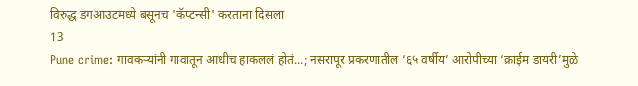विरुद्ध डगआउटमध्ये बसूनच 'कॅप्टन्सी' करताना दिसला
13
Pune crime: गावकऱ्यांनी गावातून आधीच हाकललं होतं...; नसरापूर प्रकरणातील ‘६५ वर्षीय’ आरोपीच्या ‘क्राईम डायरी’मुळे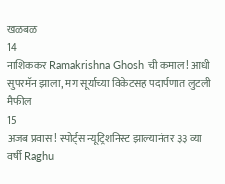खळबळ
14
नाशिककर Ramakrishna Ghosh ची कमाल! आधी सुपरमॅन झाला, मग सूर्याच्या विकेटसह पदार्पणात लुटली मैफील
15
अजब प्रवास! स्पोर्ट्स न्यूट्रिशनिस्ट झाल्यानंतर ३३ व्या वर्षी Raghu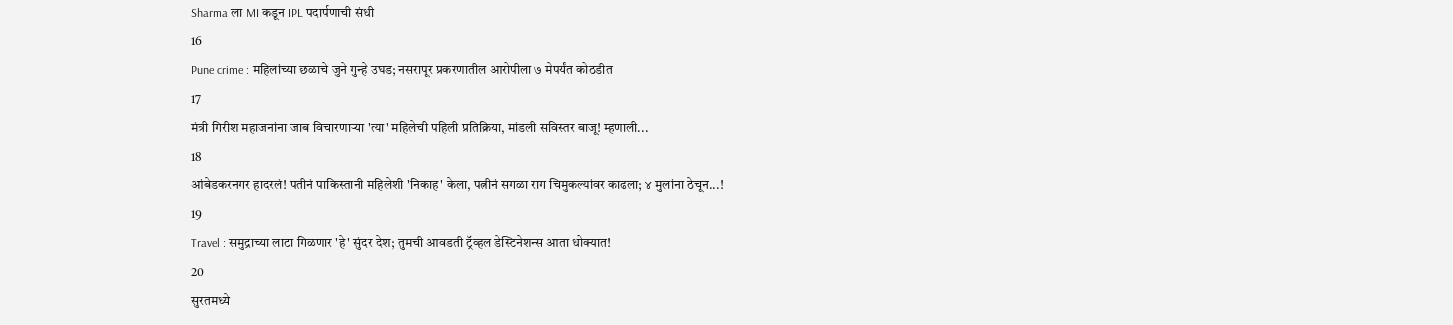Sharma ला MI कडून IPL पदार्पणाची संधी
16
Pune crime : महिलांच्या छळाचे जुने गुन्हे उघड; नसरापूर प्रकरणातील आरोपीला ७ मेपर्यंत कोठडीत
17
मंत्री गिरीश महाजनांना जाब विचारणाऱ्या 'त्या' महिलेची पहिली प्रतिक्रिया, मांडली सविस्तर बाजू! म्हणाली...
18
आंबेडकरनगर हादरलं! पतीनं पाकिस्तानी महिलेशी 'निकाह' केला, पत्नीनं सगळा राग चिमुकल्यांवर काढला; ४ मुलांना ठेचून...!
19
Travel : समुद्राच्या लाटा गिळणार 'हे' सुंदर देश; तुमची आवडती ट्रॅव्हल डेस्टिनेशन्स आता धोक्यात!
20
सुरतमध्ये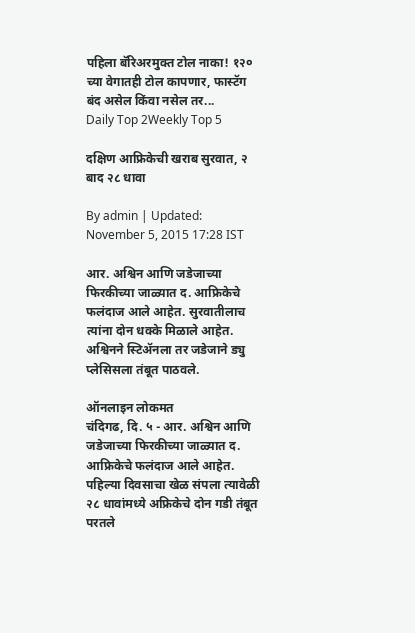पहिला बॅरिअरमुक्त टोल नाका! १२० च्या वेगातही टोल कापणार, फास्टॅग बंद असेल किंवा नसेल तर...
Daily Top 2Weekly Top 5

दक्षिण आफ्रिकेची खराब सुरवात, २ बाद २८ धावा

By admin | Updated: November 5, 2015 17:28 IST

आर. अश्विन आणि जडेजाच्या फिरकीच्या जाळ्यात द. आफ्रिकेचे फलंदाज आले आहेत. सुरवातीलाच त्यांना दोन धक्के मिळाले आहेत. अश्विनने स्टिॲनला तर जडेजाने ड्यु प्लेसिसला तंबूत पाठवले.

ऑनलाइन लोकमत
चंदिगढ, दि. ५ - आर. अश्विन आणि जडेजाच्या फिरकीच्या जाळ्यात द. आफ्रिकेचे फलंदाज आले आहेत. पहिल्या दिवसाचा खेळ संपला त्यावेळी २८ धावांमध्ये अफ्रिकेचे दोन गडी तंबूत परतले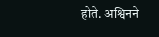होते. अश्विनने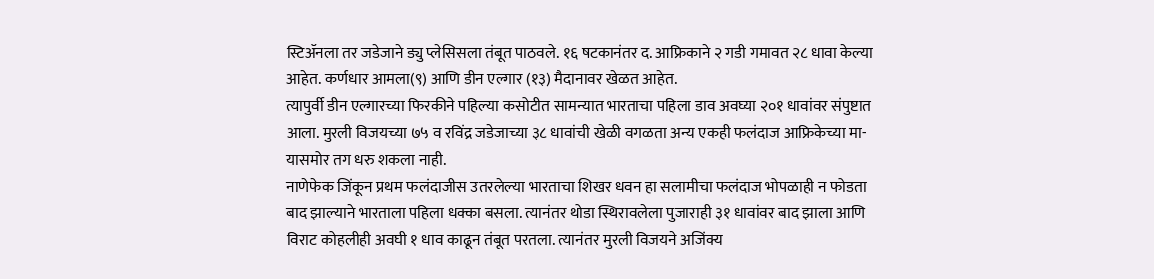स्टिॲनला तर जडेजाने ड्यु प्लेसिसला तंबूत पाठवले. १६ षटकानंतर द. आफ्रिकाने २ गडी गमावत २८ धावा केल्या आहेत. कर्णधार आमला(९) आणि डीन एल्गार (१३) मैदानावर खेळत आहेत.
त्यापुर्वी डीन एल्गारच्या फिरकीने पहिल्या कसोटीत सामन्यात भारताचा पहिला डाव अवघ्या २०१ धावांवर संपुष्टात आला. मुरली विजयच्या ७५ व रविंद्र जडेजाच्या ३८ धावांची खेळी वगळता अन्य एकही फलंदाज आफ्रिकेच्या मा-यासमोर तग धरु शकला नाही.
नाणेफेक जिंकून प्रथम फलंदाजीस उतरलेल्या भारताचा शिखर धवन हा सलामीचा फलंदाज भोपळाही न फोडता बाद झाल्याने भारताला पहिला धक्का बसला. त्यानंतर थोडा स्थिरावलेला पुजाराही ३१ धावांवर बाद झाला आणि विराट कोहलीही अवघी १ धाव काढून तंबूत परतला. त्यानंतर मुरली विजयने अजिंक्य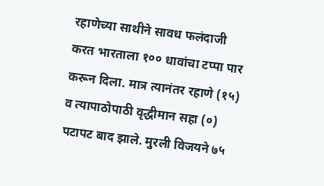रहाणेच्या साथीने सावध फलंदाजी करत भारताला १०० धावांचा टप्पा पार करून दिला. मात्र त्यानंतर रहाणे (१५) व त्यापाठोपाठी वृद्धीमान सहा (०) पटापट बाद झाले. मुरली विजयने ७५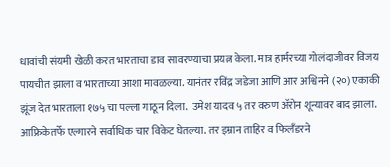धावांची संयमी खेळी करत भारताचा डाव सावरण्याचा प्रयत्न केला. मात्र हार्मरच्या गोलंदाजीवर विजय पायचीत झाला व भारताच्या आशा मावळल्या. यानंतर रविंद्र जडेजा आणि आर अश्विनने (२०) एकाकी झूंज देत भारताला १७५ चा पल्ला गाठून दिला.  उमेश यादव ५ तर वरुण ॲरोन शून्यावर बाद झाला. आफ्रिकेतर्फे एल्गारने सर्वाधिक चार विकेट घेतल्या. तर इम्रान ताहिर व फिलँडरने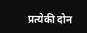प्रत्येकी दोन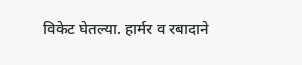विकेट घेतल्या. हार्मर व रबादाने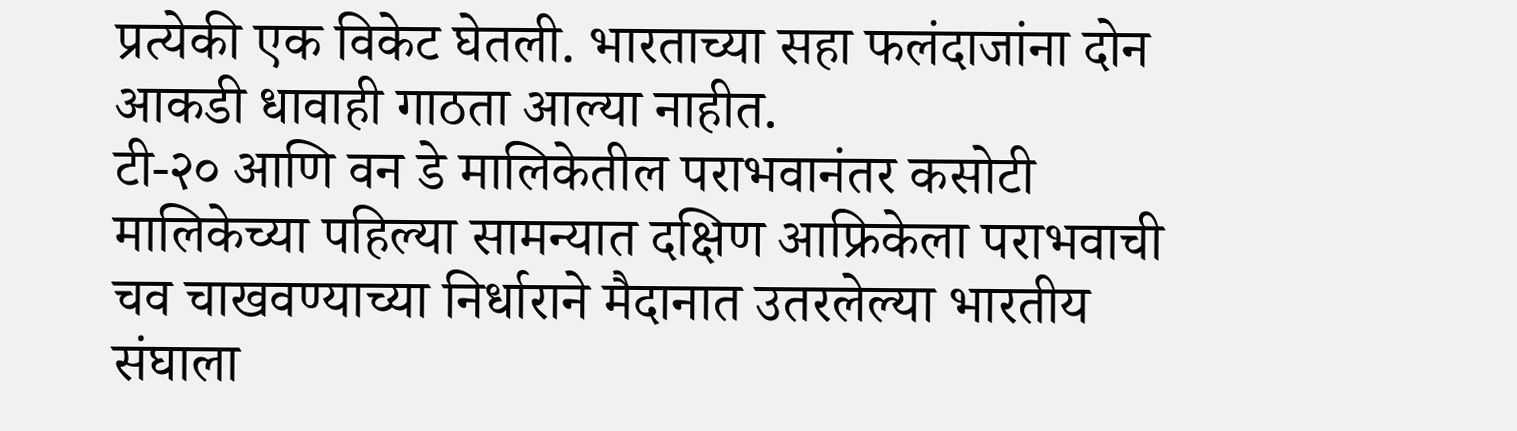प्रत्येकी एक विकेट घेतली. भारताच्या सहा फलंदाजांना दोन आकडी धावाही गाठता आल्या नाहीत.
टी-२० आणि वन डे मालिकेतील पराभवानंतर कसोटी मालिकेच्या पहिल्या सामन्यात दक्षिण आफ्रिकेला पराभवाची चव चाखवण्याच्या निर्धाराने मैदानात उतरलेल्या भारतीय संघाला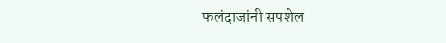फलंदाजांनी सपशेल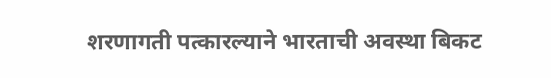शरणागती पत्कारल्याने भारताची अवस्था बिकट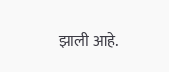झाली आहे.